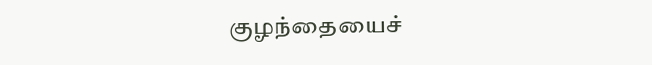குழந்தையைச்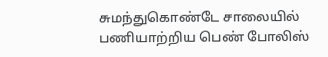சுமந்துகொண்டே சாலையில் பணியாற்றிய பெண் போலிஸ்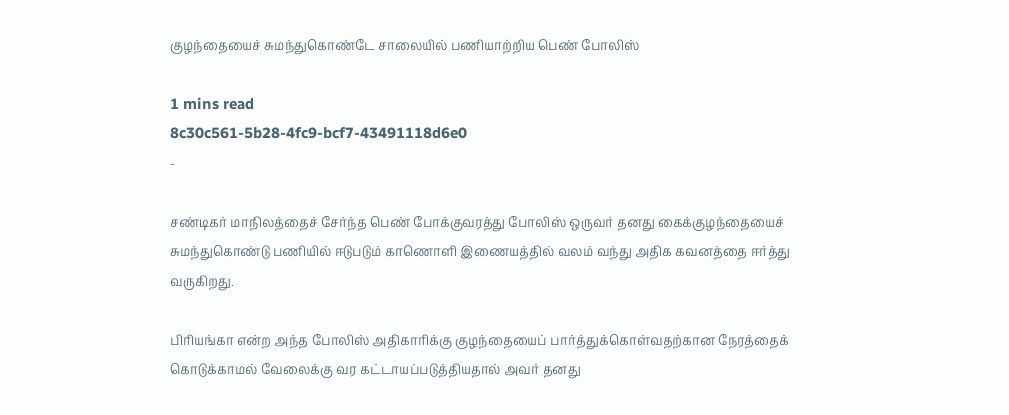குழந்தையைச் சுமந்துகொண்டே சாலையில் பணியாற்றிய பெண் போலிஸ்

1 mins read
8c30c561-5b28-4fc9-bcf7-43491118d6e0
-

சண்டிகர் மாநிலத்தைச் சேர்ந்த பெண் போக்குவரத்து போலிஸ் ஒருவர் தனது கைக்குழந்தையைச் சுமந்துகொண்டு பணியில் ஈடுபடும் காணொளி இணையத்தில் வலம் வந்து அதிக கவனத்தை ஈர்த்து வருகிறது.

பிரியங்கா என்ற அந்த போலிஸ் அதிகாரிக்கு குழந்தையைப் பார்த்துக்கொள்வதற்கான நேரத்தைக் கொடுக்காமல் வேலைக்கு வர கட்டாயப்படுத்தியதால் அவர் தனது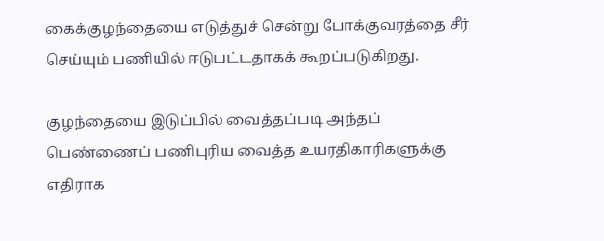கைக்குழந்தையை எடுத்துச் சென்று போக்குவரத்தை சீர் செய்யும் பணியில் ஈடுபட்டதாகக் கூறப்படுகிறது.

குழந்தையை இடுப்பில் வைத்தப்படி அந்தப் பெண்ணைப் பணிபுரிய வைத்த உயரதிகாரிகளுக்கு எதிராக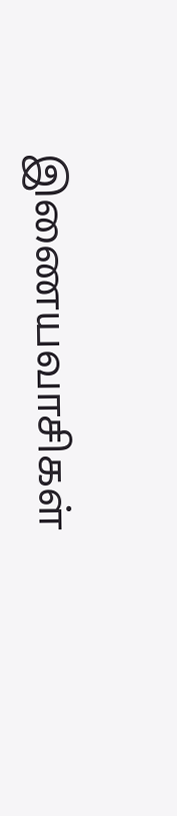இணையவாசிகள்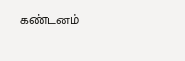கண்டனம்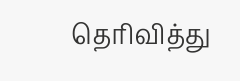தெரிவித்து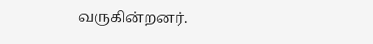வருகின்றனர்.